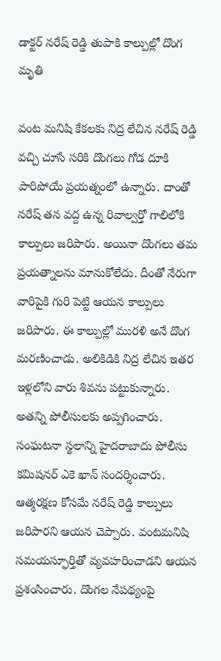డాక్టర్ నరేష్ రెడ్డి తుపాకి కాల్పుల్లో దొంగ మృతి

వంట మనిషి కేకలకు నిద్ర లేచిన నరేష్ రెడ్డి వచ్చి చూసే సరికి దొంగలు గోడ దూకి పారిపోయే ప్రయత్నంలో ఉన్నారు. దాంతో నరేష్ తన వద్ద ఉన్న రివాల్వర్తో గాలిలోకి కాల్పులు జరిపారు. అయినా దొంగలు తమ ప్రయత్నాలను మానుకోలేదు. దీంతో నేరుగా వారిపైకి గురి పెట్టి ఆయన కాల్పులు జరిపారు. ఈ కాల్పుల్లో మురళి అనే దొంగ మరణించాడు. అలికిడికి నిద్ర లేచిన ఇతర ఇళ్లలోని వారు శివను పట్టుకున్నారు. అతన్ని పోలీసులకు అప్పగించారు. సంఘటనా స్థలాన్ని హైదరాబాదు పోలీసు కమిషనర్ ఎకె ఖాన్ సందర్శించారు. ఆత్మరక్షణ కోసమే నరేష్ రెడ్డి కాల్పులు జరిపారని ఆయన చెప్పారు. వంటమనిషి సమయస్ఫూర్తితో వ్యవహరించాడని ఆయన ప్రశంసించారు. దొంగల నేపథ్యంపై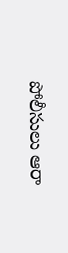పోలీసులు ఆరా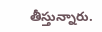తీస్తున్నారు.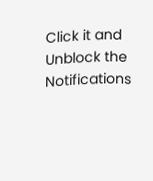Click it and Unblock the Notifications